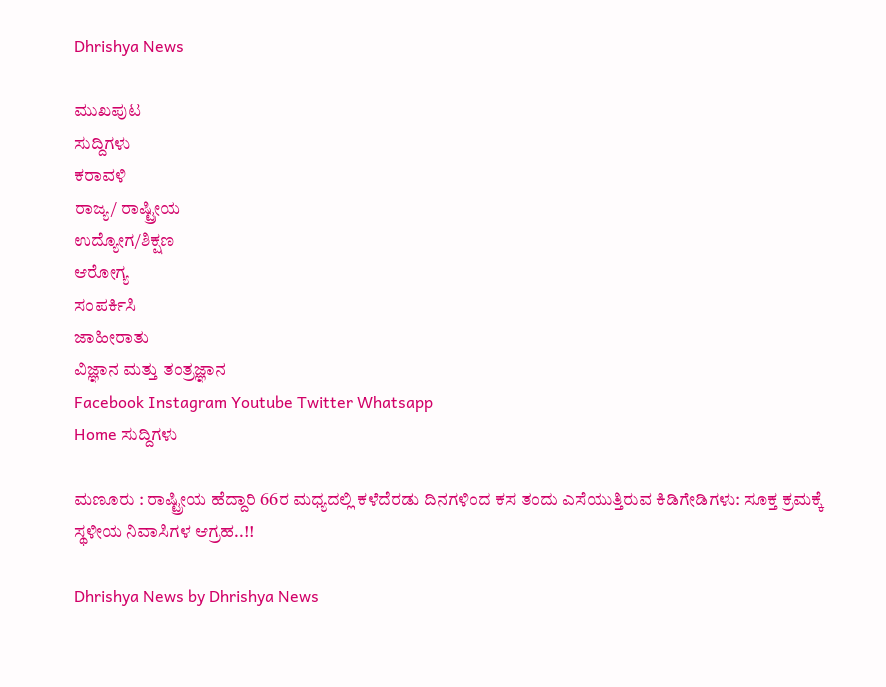Dhrishya News

ಮುಖಪುಟ
ಸುದ್ದಿಗಳು
ಕರಾವಳಿ
ರಾಜ್ಯ/ ರಾಷ್ಟ್ರೀಯ
ಉದ್ಯೋಗ/ಶಿಕ್ಷಣ
ಆರೋಗ್ಯ
ಸಂಪರ್ಕಿಸಿ
ಜಾಹೀರಾತು
ವಿಜ್ಞಾನ ಮತ್ತು ತಂತ್ರಜ್ಞಾನ
Facebook Instagram Youtube Twitter Whatsapp
Home ಸುದ್ದಿಗಳು

ಮಣೂರು : ರಾಷ್ಟ್ರೀಯ ಹೆದ್ದಾರಿ 66ರ ಮಧ್ಯದಲ್ಲಿ ಕಳೆದೆರಡು ದಿನಗಳಿಂದ ಕಸ ತಂದು ಎಸೆಯುತ್ತಿರುವ ಕಿಡಿಗೇಡಿಗಳು: ಸೂಕ್ತ ಕ್ರಮಕ್ಕೆ ಸ್ಥಳೀಯ ನಿವಾಸಿಗಳ ಆಗ್ರಹ..!!

Dhrishya News by Dhrishya News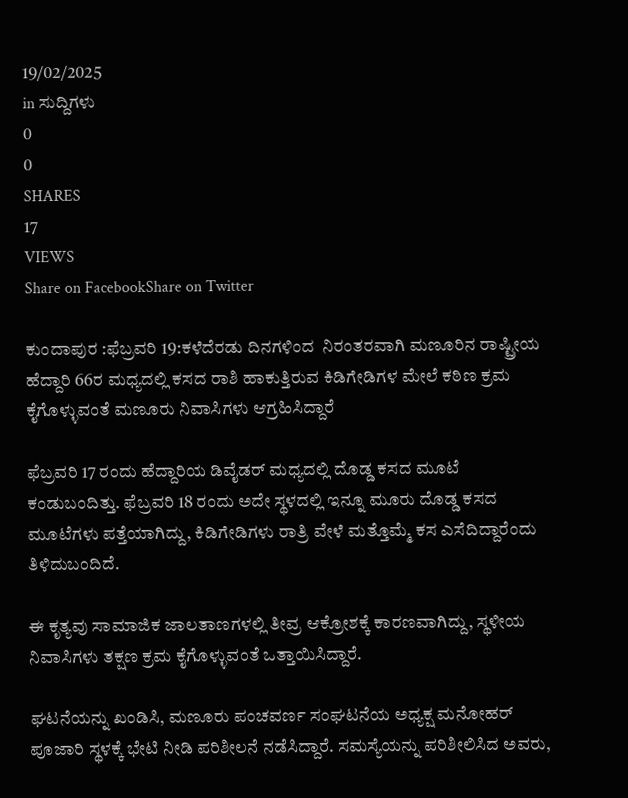19/02/2025
in ಸುದ್ದಿಗಳು
0
0
SHARES
17
VIEWS
Share on FacebookShare on Twitter

ಕುಂದಾಪುರ :ಫೆಬ್ರವರಿ 19:ಕಳೆದೆರಡು ದಿನಗಳಿಂದ  ನಿರಂತರವಾಗಿ ಮಣೂರಿನ ರಾಷ್ಟ್ರೀಯ ಹೆದ್ದಾರಿ 66ರ ಮಧ್ಯದಲ್ಲಿ ಕಸದ ರಾಶಿ ಹಾಕುತ್ತಿರುವ ಕಿಡಿಗೇಡಿಗಳ ಮೇಲೆ ಕಠಿಣ ಕ್ರಮ ಕೈಗೊಳ್ಳುವಂತೆ ಮಣೂರು ನಿವಾಸಿಗಳು ಆಗ್ರಹಿಸಿದ್ದಾರೆ

ಫೆಬ್ರವರಿ 17 ರಂದು ಹೆದ್ದಾರಿಯ ಡಿವೈಡರ್ ಮಧ್ಯದಲ್ಲಿ ದೊಡ್ಡ ಕಸದ ಮೂಟೆ ಕಂಡುಬಂದಿತ್ತು. ಫೆಬ್ರವರಿ 18 ರಂದು ಅದೇ ಸ್ಥಳದಲ್ಲಿ ಇನ್ನೂ ಮೂರು ದೊಡ್ಡ ಕಸದ ಮೂಟೆಗಳು ಪತ್ತೆಯಾಗಿದ್ದು, ಕಿಡಿಗೇಡಿಗಳು ರಾತ್ರಿ ವೇಳೆ ಮತ್ತೊಮ್ಮೆ ಕಸ ಎಸೆದಿದ್ದಾರೆಂದು ತಿಳಿದುಬಂದಿದೆ.

ಈ ಕೃತ್ಯವು ಸಾಮಾಜಿಕ ಜಾಲತಾಣಗಳಲ್ಲಿ ತೀವ್ರ ಆಕ್ರೋಶಕ್ಕೆ ಕಾರಣವಾಗಿದ್ದು, ಸ್ಥಳೀಯ ನಿವಾಸಿಗಳು ತಕ್ಷಣ ಕ್ರಮ ಕೈಗೊಳ್ಳುವಂತೆ ಒತ್ತಾಯಿಸಿದ್ದಾರೆ.

ಘಟನೆಯನ್ನು ಖಂಡಿಸಿ, ಮಣೂರು ಪಂಚವರ್ಣ ಸಂಘಟನೆಯ ಅಧ್ಯಕ್ಷ ಮನೋಹರ್ ಪೂಜಾರಿ ಸ್ಥಳಕ್ಕೆ ಭೇಟಿ ನೀಡಿ ಪರಿಶೀಲನೆ ನಡೆಸಿದ್ದಾರೆ. ಸಮಸ್ಯೆಯನ್ನು ಪರಿಶೀಲಿಸಿದ ಅವರು,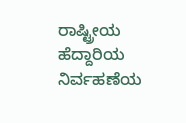ರಾಷ್ಟ್ರೀಯ ಹೆದ್ದಾರಿಯ ನಿರ್ವಹಣೆಯ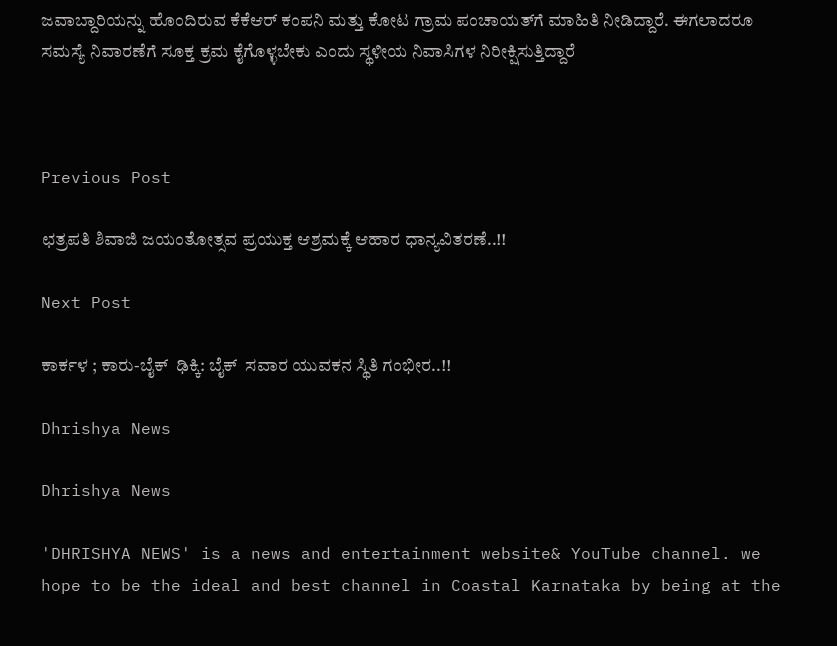ಜವಾಬ್ದಾರಿಯನ್ನು ಹೊಂದಿರುವ ಕೆಕೆಆರ್ ಕಂಪನಿ ಮತ್ತು ಕೋಟ ಗ್ರಾಮ ಪಂಚಾಯತ್‌ಗೆ ಮಾಹಿತಿ ನೀಡಿದ್ದಾರೆ. ಈಗಲಾದರೂ ಸಮಸ್ಯೆ ನಿವಾರಣೆಗೆ ಸೂಕ್ತ ಕ್ರಮ ಕೈಗೊಳ್ಳಬೇಕು ಎಂದು ಸ್ಥಳೀಯ ನಿವಾಸಿಗಳ ನಿರೀಕ್ಷಿಸುತ್ತಿದ್ದಾರೆ



Previous Post

ಛತ್ರಪತಿ ಶಿವಾಜಿ ಜಯಂತೋತ್ಸವ ಪ್ರಯುಕ್ತ ಆಶ್ರಮಕ್ಕೆ ಆಹಾರ ಧಾನ್ಯವಿತರಣೆ..!!

Next Post

ಕಾರ್ಕಳ ; ಕಾರು-ಬೈಕ್‌  ಢಿಕ್ಕಿ: ಬೈಕ್  ಸವಾರ ಯುವಕನ ಸ್ಥಿತಿ ಗಂಭೀರ..!!

Dhrishya News

Dhrishya News

'DHRISHYA NEWS' is a news and entertainment website& YouTube channel. we hope to be the ideal and best channel in Coastal Karnataka by being at the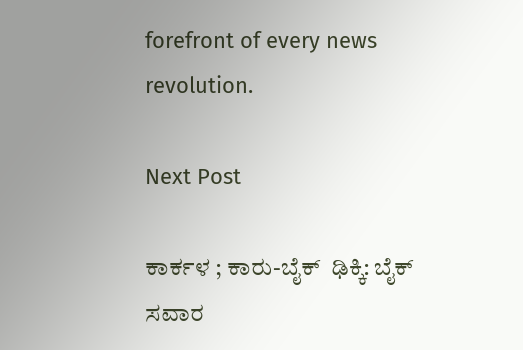forefront of every news revolution.

Next Post

ಕಾರ್ಕಳ ; ಕಾರು-ಬೈಕ್‌  ಢಿಕ್ಕಿ: ಬೈಕ್  ಸವಾರ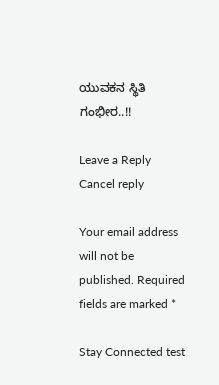ಯುವಕನ ಸ್ಥಿತಿ ಗಂಭೀರ..!!

Leave a Reply Cancel reply

Your email address will not be published. Required fields are marked *

Stay Connected test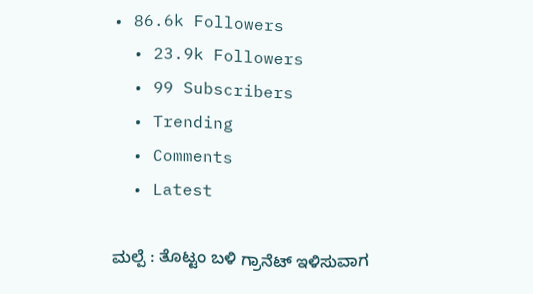• 86.6k Followers
  • 23.9k Followers
  • 99 Subscribers
  • Trending
  • Comments
  • Latest

ಮಲ್ಪೆ : ತೊಟ್ಟಂ ಬಳಿ ಗ್ರಾನೆಟ್ ಇಳಿಸುವಾಗ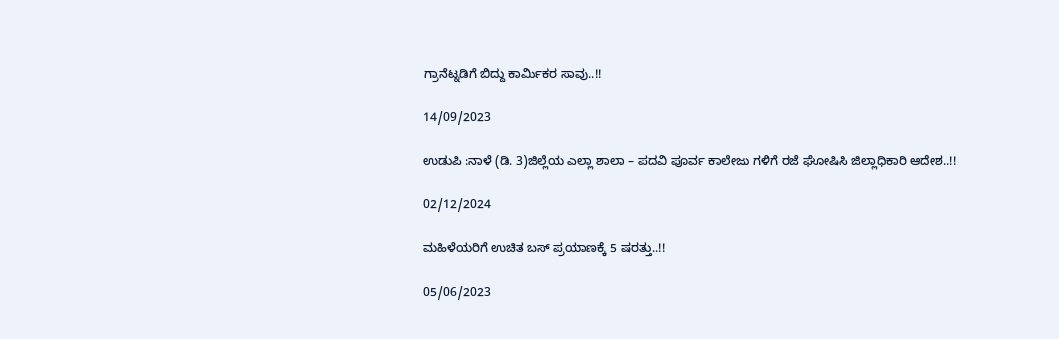ಗ್ರಾನೆಟ್ನಡಿಗೆ ಬಿದ್ದು ಕಾರ್ಮಿಕರ ಸಾವು..!!

14/09/2023

ಉಡುಪಿ :ನಾಳೆ (ಡಿ. 3)ಜಿಲ್ಲೆಯ ಎಲ್ಲಾ ಶಾಲಾ – ಪದವಿ ಪೂರ್ವ ಕಾಲೇಜು ಗಳಿಗೆ ರಜೆ ಘೋಷಿಸಿ ಜಿಲ್ಲಾಧಿಕಾರಿ ಆದೇಶ..!!

02/12/2024

ಮಹಿಳೆಯರಿಗೆ ಉಚಿತ ಬಸ್ ಪ್ರಯಾಣಕ್ಕೆ 5 ಷರತ್ತು..!!

05/06/2023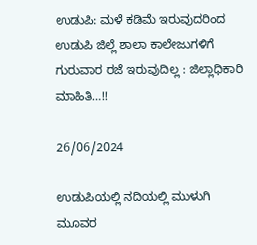ಉಡುಪಿ: ಮಳೆ ಕಡಿಮೆ ಇರುವುದರಿಂದ ಉಡುಪಿ ಜಿಲ್ಲೆ ಶಾಲಾ ಕಾಲೇಜುಗಳಿಗೆ ಗುರುವಾರ ರಜೆ ಇರುವುದಿಲ್ಲ : ಜಿಲ್ಲಾಧಿಕಾರಿ ಮಾಹಿತಿ…!!

26/06/2024

ಉಡುಪಿಯಲ್ಲಿ ನದಿಯಲ್ಲಿ ಮುಳುಗಿ ಮೂವರ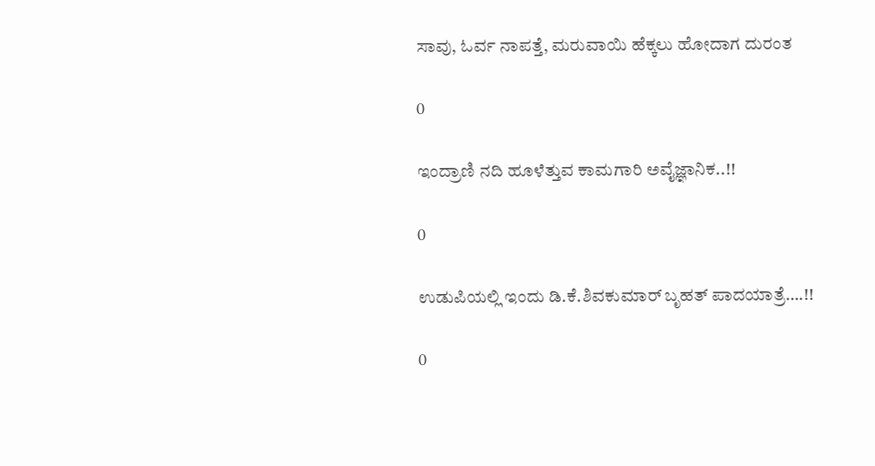ಸಾವು, ಓರ್ವ ನಾಪತ್ತೆ, ಮರುವಾಯಿ ಹೆಕ್ಕಲು ಹೋದಾಗ ದುರಂತ

0

ಇಂದ್ರಾಣಿ ನದಿ ಹೂಳೆತ್ತುವ ಕಾಮಗಾರಿ ಅವೈಜ್ಞಾನಿಕ..!!

0

ಉಡುಪಿಯಲ್ಲಿ ಇಂದು ಡಿ.ಕೆ.ಶಿವಕುಮಾರ್‌ ಬೃಹತ್ ಪಾದಯಾತ್ರೆ….!!

0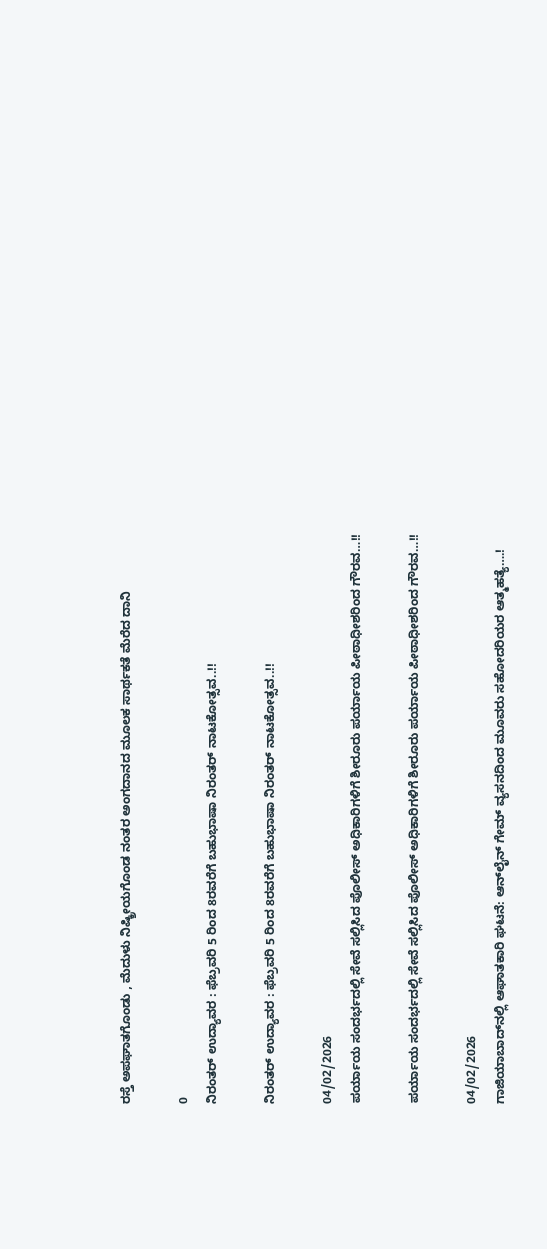ರಸ್ತೆ ಅಪಘಾತಗೊಂಡು , ಮೆದುಳು ನಿಷ್ಕ್ರೀಯಗೊಂಡ ನಂತರ ಅಂಗದಾನದ ಮೂಲಕ ಸಾರ್ಥಕತೆ ಮೆರೆದ ದಾನಿ

0
ನಿರಂತರ್ ಉದ್ಯಾವರ : ಫೆಬ್ರವರಿ 5 ರಿಂದ 8ರವರೆಗೆ ಬಹುಭಾಷಾ ನಿರಂತರ್ ನಾಟಕೋತ್ಸವ..!!

ನಿರಂತರ್ ಉದ್ಯಾವರ : ಫೆಬ್ರವರಿ 5 ರಿಂದ 8ರವರೆಗೆ ಬಹುಭಾಷಾ ನಿರಂತರ್ ನಾಟಕೋತ್ಸವ..!!

04/02/2026
ಪರ್ಯಾಯ ಸಂದರ್ಭದಲ್ಲಿ ಸೇವೆ ಸಲ್ಲಿಸಿದ ಪೊಲೀಸ್ ಅಧಿಕಾರಿಗಳಿಗೆ ಶೀರೂರು ಪರ್ಯಾಯ ಪೀಠಾಧೀಶರಿಂದ ಗೌರವ…!!

ಪರ್ಯಾಯ ಸಂದರ್ಭದಲ್ಲಿ ಸೇವೆ ಸಲ್ಲಿಸಿದ ಪೊಲೀಸ್ ಅಧಿಕಾರಿಗಳಿಗೆ ಶೀರೂರು ಪರ್ಯಾಯ ಪೀಠಾಧೀಶರಿಂದ ಗೌರವ…!!

04/02/2026
ಗಾಜಿಯಾಬಾದ್‌ನಲ್ಲಿ ಆಘಾತಕಾರಿ ಘಟನೆ: ಆನ್‌ಲೈನ್ ಗೇಮ್ ವ್ಯಸನದಿಂದ ಮೂವರು ಸಹೋದರಿಯರ ಆತ್ಮಹತ್ಯೆ….!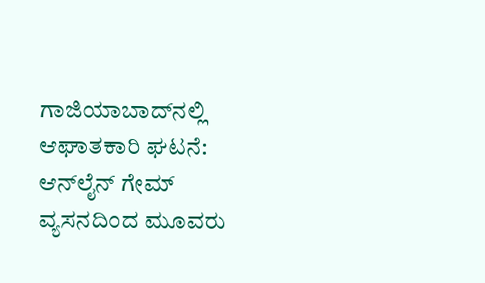ಗಾಜಿಯಾಬಾದ್‌ನಲ್ಲಿ ಆಘಾತಕಾರಿ ಘಟನೆ: ಆನ್‌ಲೈನ್ ಗೇಮ್ ವ್ಯಸನದಿಂದ ಮೂವರು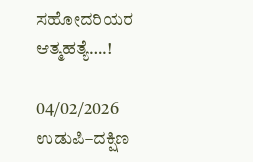ಸಹೋದರಿಯರ ಆತ್ಮಹತ್ಯೆ….!

04/02/2026
ಉಡುಪಿ–ದಕ್ಷಿಣ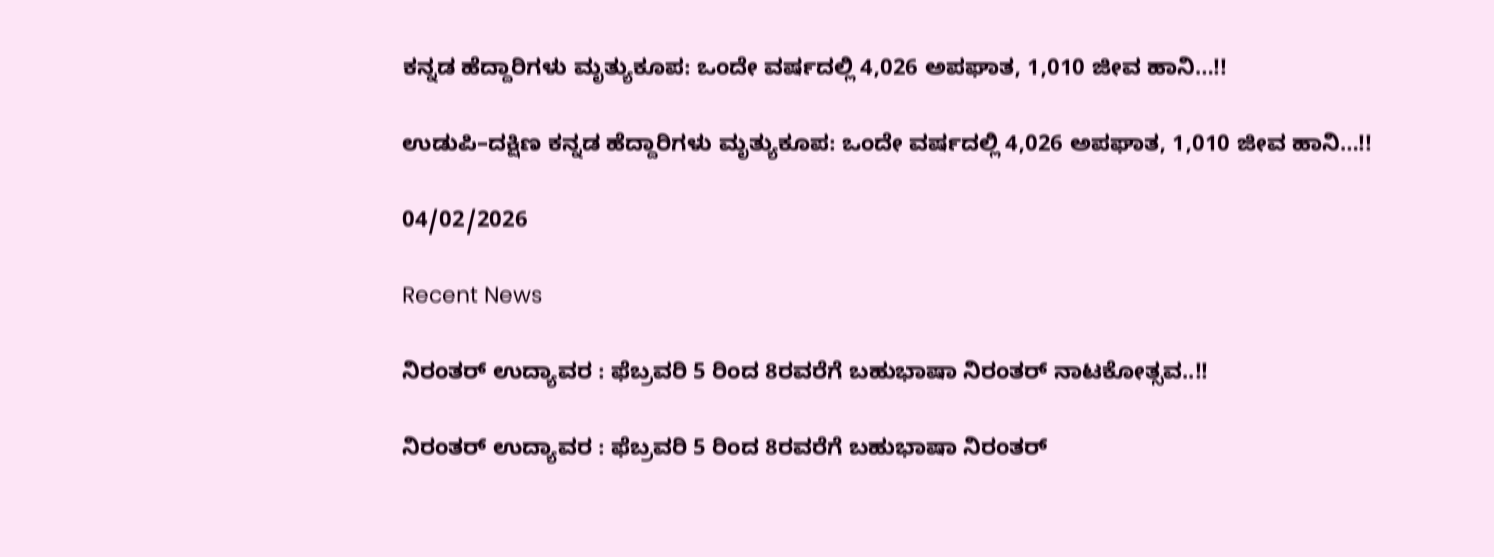ಕನ್ನಡ ಹೆದ್ದಾರಿಗಳು ಮೃತ್ಯುಕೂಪ: ಒಂದೇ ವರ್ಷದಲ್ಲಿ 4,026 ಅಪಘಾತ, 1,010 ಜೀವ ಹಾನಿ…!!

ಉಡುಪಿ–ದಕ್ಷಿಣ ಕನ್ನಡ ಹೆದ್ದಾರಿಗಳು ಮೃತ್ಯುಕೂಪ: ಒಂದೇ ವರ್ಷದಲ್ಲಿ 4,026 ಅಪಘಾತ, 1,010 ಜೀವ ಹಾನಿ…!!

04/02/2026

Recent News

ನಿರಂತರ್ ಉದ್ಯಾವರ : ಫೆಬ್ರವರಿ 5 ರಿಂದ 8ರವರೆಗೆ ಬಹುಭಾಷಾ ನಿರಂತರ್ ನಾಟಕೋತ್ಸವ..!!

ನಿರಂತರ್ ಉದ್ಯಾವರ : ಫೆಬ್ರವರಿ 5 ರಿಂದ 8ರವರೆಗೆ ಬಹುಭಾಷಾ ನಿರಂತರ್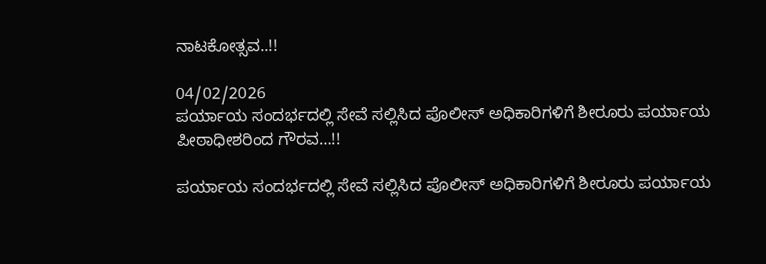ನಾಟಕೋತ್ಸವ..!!

04/02/2026
ಪರ್ಯಾಯ ಸಂದರ್ಭದಲ್ಲಿ ಸೇವೆ ಸಲ್ಲಿಸಿದ ಪೊಲೀಸ್ ಅಧಿಕಾರಿಗಳಿಗೆ ಶೀರೂರು ಪರ್ಯಾಯ ಪೀಠಾಧೀಶರಿಂದ ಗೌರವ…!!

ಪರ್ಯಾಯ ಸಂದರ್ಭದಲ್ಲಿ ಸೇವೆ ಸಲ್ಲಿಸಿದ ಪೊಲೀಸ್ ಅಧಿಕಾರಿಗಳಿಗೆ ಶೀರೂರು ಪರ್ಯಾಯ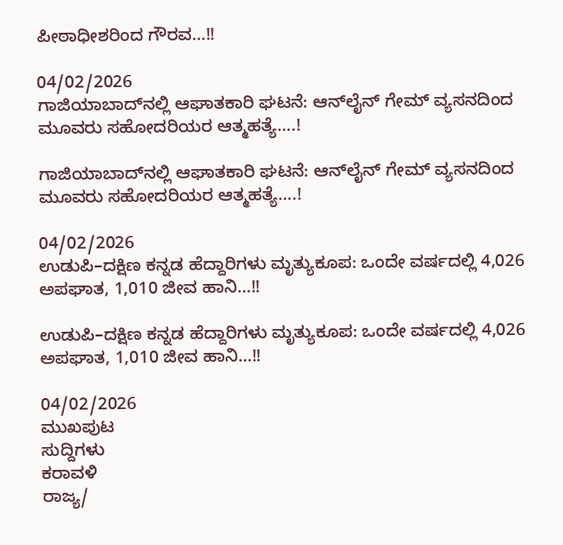ಪೀಠಾಧೀಶರಿಂದ ಗೌರವ…!!

04/02/2026
ಗಾಜಿಯಾಬಾದ್‌ನಲ್ಲಿ ಆಘಾತಕಾರಿ ಘಟನೆ: ಆನ್‌ಲೈನ್ ಗೇಮ್ ವ್ಯಸನದಿಂದ ಮೂವರು ಸಹೋದರಿಯರ ಆತ್ಮಹತ್ಯೆ….!

ಗಾಜಿಯಾಬಾದ್‌ನಲ್ಲಿ ಆಘಾತಕಾರಿ ಘಟನೆ: ಆನ್‌ಲೈನ್ ಗೇಮ್ ವ್ಯಸನದಿಂದ ಮೂವರು ಸಹೋದರಿಯರ ಆತ್ಮಹತ್ಯೆ….!

04/02/2026
ಉಡುಪಿ–ದಕ್ಷಿಣ ಕನ್ನಡ ಹೆದ್ದಾರಿಗಳು ಮೃತ್ಯುಕೂಪ: ಒಂದೇ ವರ್ಷದಲ್ಲಿ 4,026 ಅಪಘಾತ, 1,010 ಜೀವ ಹಾನಿ…!!

ಉಡುಪಿ–ದಕ್ಷಿಣ ಕನ್ನಡ ಹೆದ್ದಾರಿಗಳು ಮೃತ್ಯುಕೂಪ: ಒಂದೇ ವರ್ಷದಲ್ಲಿ 4,026 ಅಪಘಾತ, 1,010 ಜೀವ ಹಾನಿ…!!

04/02/2026
ಮುಖಪುಟ
ಸುದ್ದಿಗಳು
ಕರಾವಳಿ
ರಾಜ್ಯ/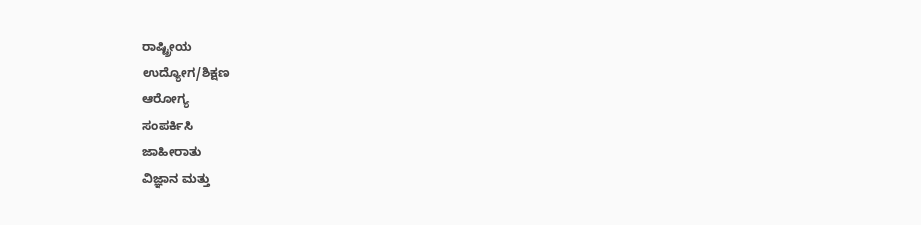ರಾಷ್ಟ್ರೀಯ
ಉದ್ಯೋಗ/ಶಿಕ್ಷಣ
ಆರೋಗ್ಯ
ಸಂಪರ್ಕಿಸಿ
ಜಾಹೀರಾತು
ವಿಜ್ಞಾನ ಮತ್ತು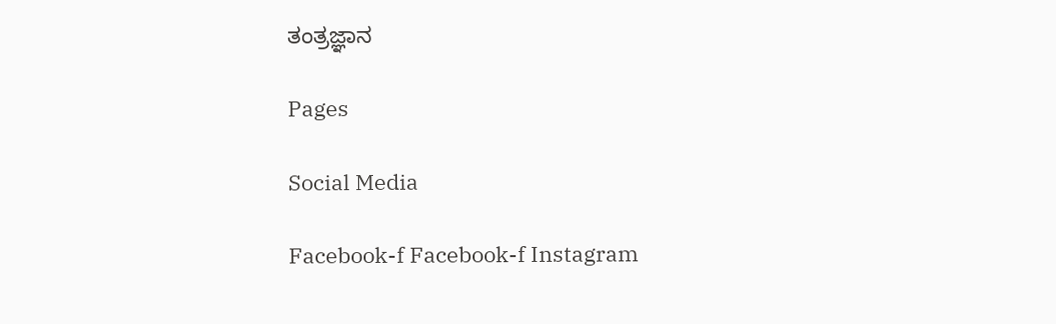ತಂತ್ರಜ್ಞಾನ

Pages

Social Media

Facebook-f Facebook-f Instagram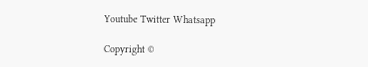Youtube Twitter Whatsapp

Copyright ©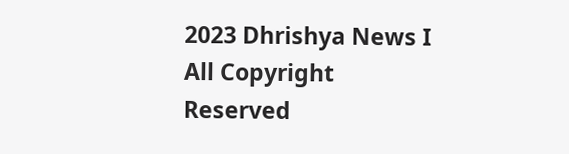2023 Dhrishya News I All Copyright Reserved